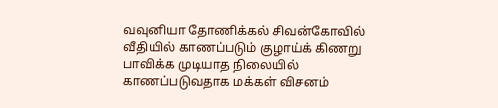வவுனியா தோணிக்கல் சிவன்கோவில் வீதியில் காணப்படும் குழாய்க் கிணறு பாவிக்க முடியாத நிலையில் காணப்படுவதாக மக்கள் விசனம்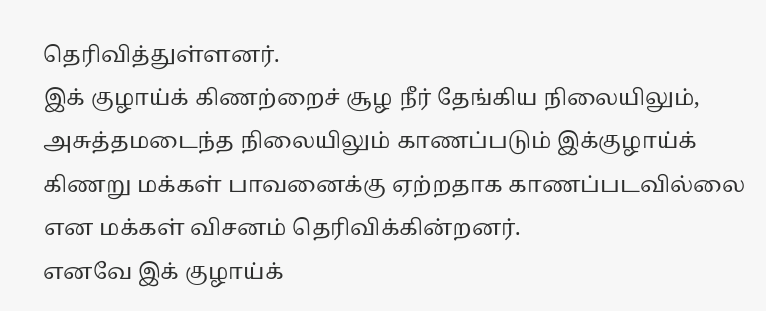தெரிவித்துள்ளனர்.
இக் குழாய்க் கிணற்றைச் சூழ நீர் தேங்கிய நிலையிலும், அசுத்தமடைந்த நிலையிலும் காணப்படும் இக்குழாய்க் கிணறு மக்கள் பாவனைக்கு ஏற்றதாக காணப்படவில்லை என மக்கள் விசனம் தெரிவிக்கின்றனர்.
எனவே இக் குழாய்க்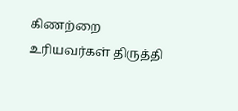கிணற்றை உரியவர்கள் திருத்தி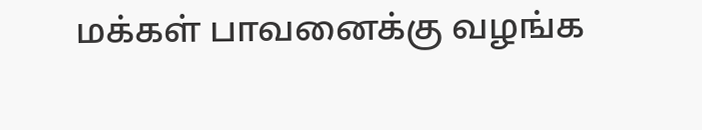மக்கள் பாவனைக்கு வழங்க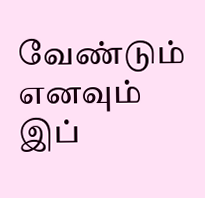வேண்டும் எனவும் இப்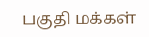பகுதி மக்கள்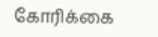கோரிக்கை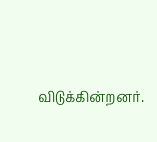விடுக்கின்றனர்.